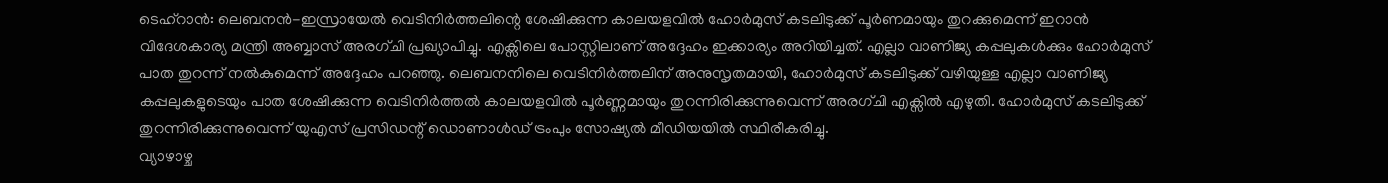ടെഹ്റാൻ: ലെബനൻ-ഇസ്രായേൽ വെടിനിർത്തലിന്റെ ശേഷിക്കുന്ന കാലയളവിൽ ഹോർമുസ് കടലിടുക്ക് പൂർണമായും തുറക്കുമെന്ന് ഇറാൻ വിദേശകാര്യ മന്ത്രി അബ്ബാസ് അരഗ്ചി പ്രഖ്യാപിച്ചു. എക്സിലെ പോസ്റ്റിലാണ് അദ്ദേഹം ഇക്കാര്യം അറിയിച്ചത്. എല്ലാ വാണിജ്യ കപ്പലുകൾക്കും ഹോർമുസ് പാത തുറന്ന് നൽകുമെന്ന് അദ്ദേഹം പറഞ്ഞു. ലെബനനിലെ വെടിനിർത്തലിന് അനുസൃതമായി, ഹോർമുസ് കടലിടുക്ക് വഴിയുള്ള എല്ലാ വാണിജ്യ കപ്പലുകളുടെയും പാത ശേഷിക്കുന്ന വെടിനിർത്തൽ കാലയളവിൽ പൂർണ്ണമായും തുറന്നിരിക്കുന്നുവെന്ന് അരഗ്ചി എക്സിൽ എഴുതി. ഹോർമുസ് കടലിടുക്ക് തുറന്നിരിക്കുന്നുവെന്ന് യുഎസ് പ്രസിഡന്റ് ഡൊണാൾഡ് ട്രംപും സോഷ്യൽ മീഡിയയിൽ സ്ഥിരീകരിച്ചു.
വ്യാഴാഴ്ച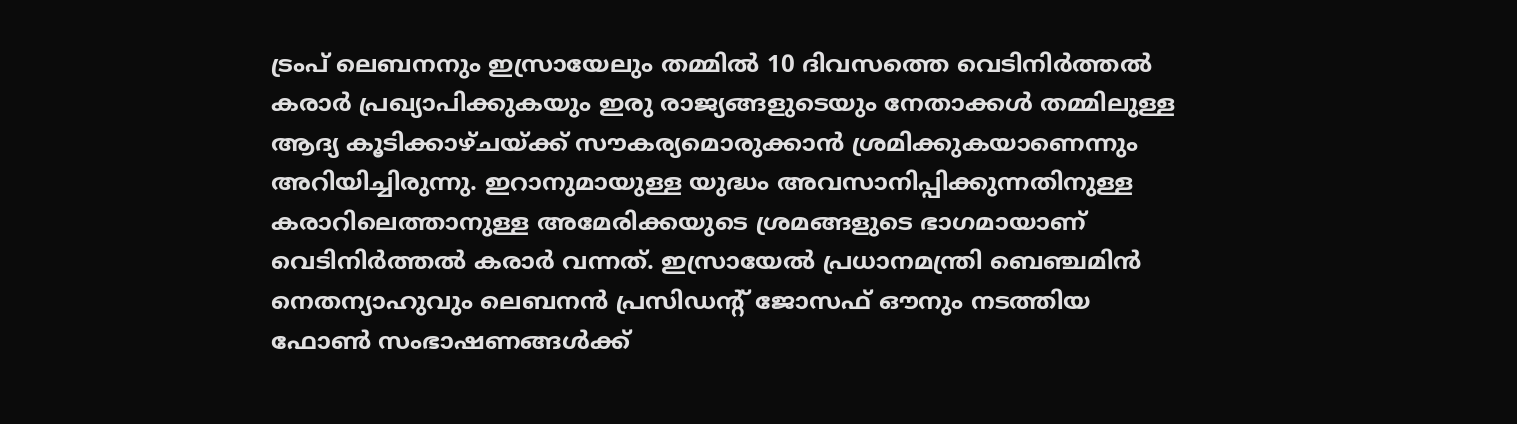ട്രംപ് ലെബനനും ഇസ്രായേലും തമ്മിൽ 10 ദിവസത്തെ വെടിനിർത്തൽ കരാർ പ്രഖ്യാപിക്കുകയും ഇരു രാജ്യങ്ങളുടെയും നേതാക്കൾ തമ്മിലുള്ള ആദ്യ കൂടിക്കാഴ്ചയ്ക്ക് സൗകര്യമൊരുക്കാൻ ശ്രമിക്കുകയാണെന്നും അറിയിച്ചിരുന്നു. ഇറാനുമായുള്ള യുദ്ധം അവസാനിപ്പിക്കുന്നതിനുള്ള കരാറിലെത്താനുള്ള അമേരിക്കയുടെ ശ്രമങ്ങളുടെ ഭാഗമായാണ് വെടിനിർത്തൽ കരാർ വന്നത്. ഇസ്രായേൽ പ്രധാനമന്ത്രി ബെഞ്ചമിൻ നെതന്യാഹുവും ലെബനൻ പ്രസിഡന്റ് ജോസഫ് ഔനും നടത്തിയ ഫോൺ സംഭാഷണങ്ങൾക്ക്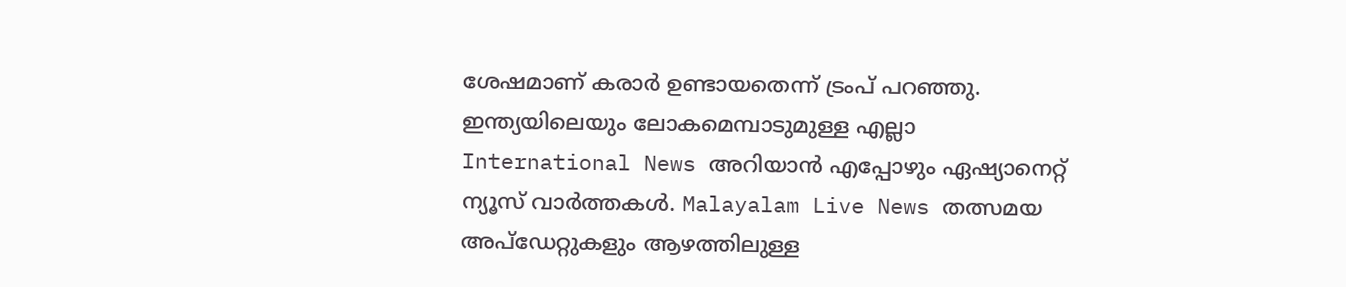ശേഷമാണ് കരാർ ഉണ്ടായതെന്ന് ട്രംപ് പറഞ്ഞു.
ഇന്ത്യയിലെയും ലോകമെമ്പാടുമുള്ള എല്ലാ International News അറിയാൻ എപ്പോഴും ഏഷ്യാനെറ്റ് ന്യൂസ് വാർത്തകൾ. Malayalam Live News തത്സമയ അപ്ഡേറ്റുകളും ആഴത്തിലുള്ള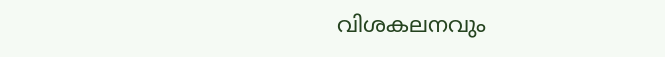വിശകലനവും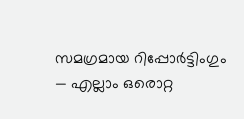സമഗ്രമായ റിപ്പോർട്ടിംഗും — എല്ലാം ഒരൊറ്റ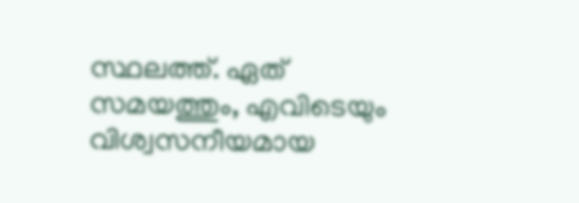സ്ഥലത്ത്. ഏത് സമയത്തും, എവിടെയും വിശ്വസനീയമായ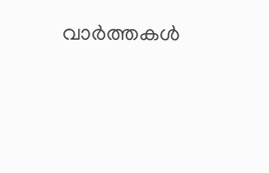വാർത്തകൾ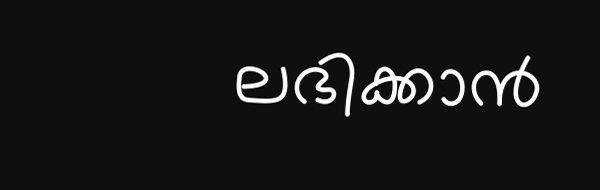ലഭിക്കാൻ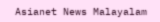Asianet News Malayalam